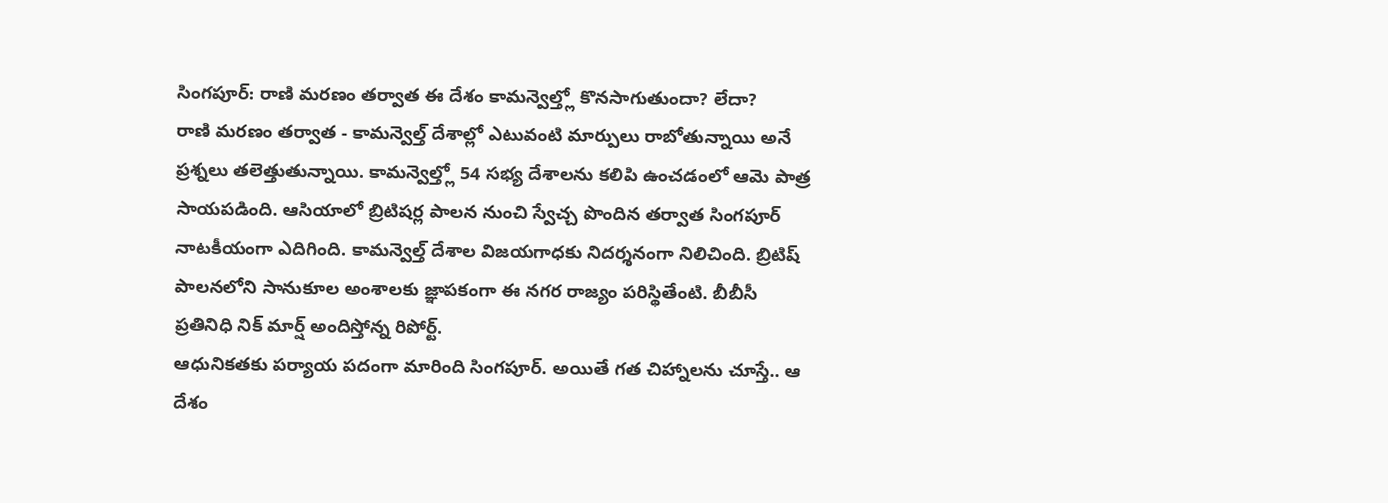సింగపూర్: రాణి మరణం తర్వాత ఈ దేశం కామన్వెల్త్లో కొనసాగుతుందా? లేదా?
రాణి మరణం తర్వాత - కామన్వెల్త్ దేశాల్లో ఎటువంటి మార్పులు రాబోతున్నాయి అనే ప్రశ్నలు తలెత్తుతున్నాయి. కామన్వెల్త్లో 54 సభ్య దేశాలను కలిపి ఉంచడంలో ఆమె పాత్ర సాయపడింది. ఆసియాలో బ్రిటిషర్ల పాలన నుంచి స్వేచ్చ పొందిన తర్వాత సింగపూర్ నాటకీయంగా ఎదిగింది. కామన్వెల్త్ దేశాల విజయగాధకు నిదర్శనంగా నిలిచింది. బ్రిటిష్ పాలనలోని సానుకూల అంశాలకు జ్ఞాపకంగా ఈ నగర రాజ్యం పరిస్థితేంటి. బీబీసీ ప్రతినిధి నిక్ మార్ష్ అందిస్తోన్న రిపోర్ట్.
ఆధునికతకు పర్యాయ పదంగా మారింది సింగపూర్. అయితే గత చిహ్నాలను చూస్తే.. ఆ దేశం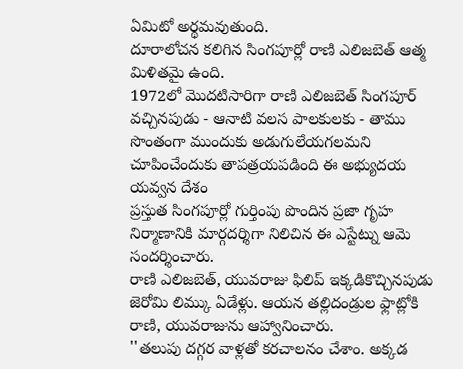ఏమిటో అర్థమవుతుంది.
దూరాలోచన కలిగిన సింగపూర్లో రాణి ఎలిజబెత్ ఆత్మ మిళితమై ఉంది.
1972లో మొదటిసారిగా రాణి ఎలిజబెత్ సింగపూర్ వచ్చినపుడు - ఆనాటి వలస పాలకులకు - తాము సొంతంగా ముందుకు అడుగులేయగలమని చూపించేందుకు తాపత్రయపడింది ఈ అభ్యుదయ యవ్వన దేశం
ప్రస్తుత సింగపూర్లో గుర్తింపు పొందిన ప్రజా గృహ నిర్మాణానికి మార్గదర్శిగా నిలిచిన ఈ ఎస్టేట్ను ఆమె సందర్శించారు.
రాణి ఎలిజబెత్, యువరాజు ఫిలిప్ ఇక్కడికొచ్చినపుడు జెరోమి లిమ్కు ఏడేళ్లు. ఆయన తల్లిదండ్రుల ఫ్లాట్లోకి రాణి, యువరాజును ఆహ్వానించారు.
''తలుపు దగ్గర వాళ్లతో కరచాలనం చేశాం. అక్కడ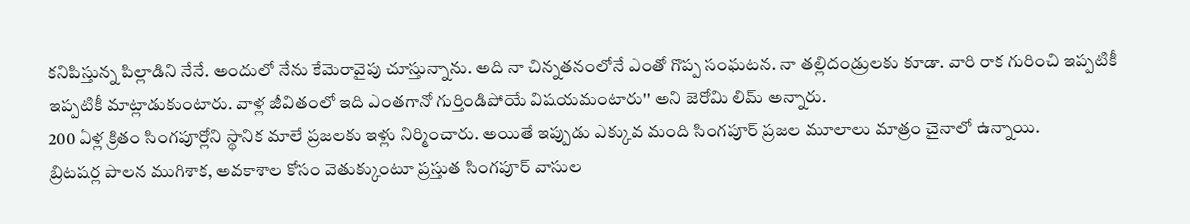కనిపిస్తున్న పిల్లాడిని నేనే. అందులో నేను కేమెరావైపు చూస్తున్నాను. అది నా చిన్నతనంలోనే ఎంతో గొప్ప సంఘటన. నా తల్లిదండ్రులకు కూడా. వారి రాక గురించి ఇప్పటికీ ఇప్పటికీ మాట్లాడుకుంటారు. వాళ్ల జీవితంలో ఇది ఎంతగానో గుర్తిండిపోయే విషయమంటారు'' అని జెరోమి లిమ్ అన్నారు.
200 ఏళ్ల క్రితం సింగపూర్లోని స్థానిక మాలే ప్రజలకు ఇళ్లు నిర్మించారు. అయితే ఇప్పుడు ఎక్కువ మంది సింగపూర్ ప్రజల మూలాలు మాత్రం చైనాలో ఉన్నాయి.
బ్రిటషర్ల పాలన ముగిశాక, అవకాశాల కోసం వెతుక్కుంటూ ప్రస్తుత సింగపూర్ వాసుల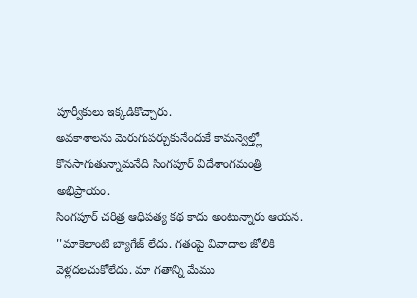పూర్వీకులు ఇక్కడికొచ్చారు.
అవకాశాలను మెరుగుపర్చుకునేందుకే కామన్వెల్త్లో కొనసాగుతున్నామనేది సింగపూర్ విదేశాంగమంత్రి అభిప్రాయం.
సింగపూర్ చరిత్ర ఆధిపత్య కథ కాదు అంటున్నారు ఆయన.
''మాకెలాంటి బ్యాగేజ్ లేదు. గతంపై వివాదాల జోలికి వెళ్లదలచుకోలేదు. మా గతాన్ని మేము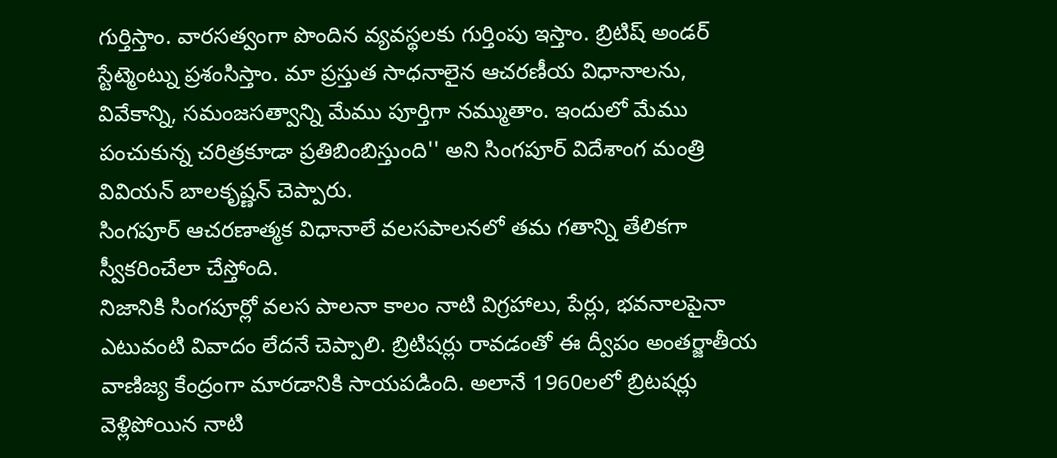గుర్తిస్తాం. వారసత్వంగా పొందిన వ్యవస్థలకు గుర్తింపు ఇస్తాం. బ్రిటిష్ అండర్ స్టేట్మెంట్ను ప్రశంసిస్తాం. మా ప్రస్తుత సాధనాలైన ఆచరణీయ విధానాలను, వివేకాన్ని, సమంజసత్వాన్ని మేము పూర్తిగా నమ్ముతాం. ఇందులో మేము పంచుకున్న చరిత్రకూడా ప్రతిబింబిస్తుంది'' అని సింగపూర్ విదేశాంగ మంత్రి వివియన్ బాలకృష్ణన్ చెప్పారు.
సింగపూర్ ఆచరణాత్మక విధానాలే వలసపాలనలో తమ గతాన్ని తేలికగా స్వీకరించేలా చేస్తోంది.
నిజానికి సింగపూర్లో వలస పాలనా కాలం నాటి విగ్రహాలు, పేర్లు, భవనాలపైనా ఎటువంటి వివాదం లేదనే చెప్పాలి. బ్రిటిషర్లు రావడంతో ఈ ద్వీపం అంతర్జాతీయ వాణిజ్య కేంద్రంగా మారడానికి సాయపడింది. అలానే 1960లలో బ్రిటషర్లు వెళ్లిపోయిన నాటి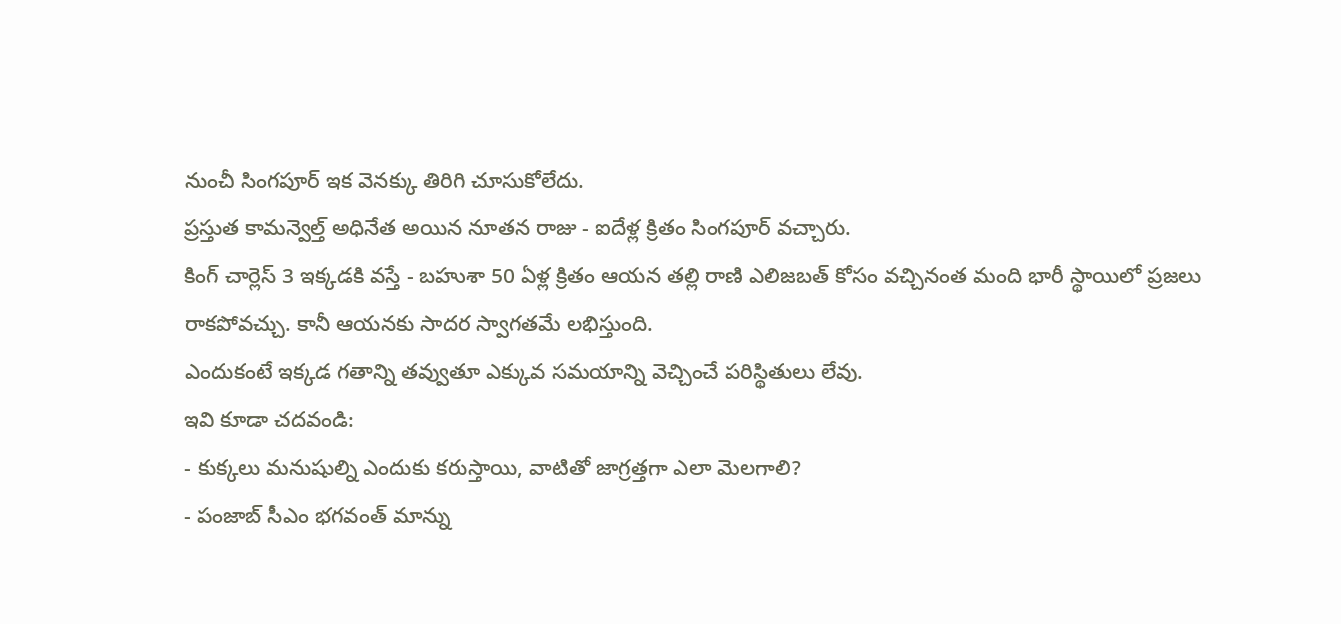నుంచీ సింగపూర్ ఇక వెనక్కు తిరిగి చూసుకోలేదు.
ప్రస్తుత కామన్వెల్త్ అధినేత అయిన నూతన రాజు - ఐదేళ్ల క్రితం సింగపూర్ వచ్చారు.
కింగ్ చార్లెస్ 3 ఇక్కడకి వస్తే - బహుశా 50 ఏళ్ల క్రితం ఆయన తల్లి రాణి ఎలిజబత్ కోసం వచ్చినంత మంది భారీ స్థాయిలో ప్రజలు రాకపోవచ్చు. కానీ ఆయనకు సాదర స్వాగతమే లభిస్తుంది.
ఎందుకంటే ఇక్కడ గతాన్ని తవ్వుతూ ఎక్కువ సమయాన్ని వెచ్చించే పరిస్థితులు లేవు.
ఇవి కూడా చదవండి:
- కుక్కలు మనుషుల్ని ఎందుకు కరుస్తాయి, వాటితో జాగ్రత్తగా ఎలా మెలగాలి?
- పంజాబ్ సీఎం భగవంత్ మాన్ను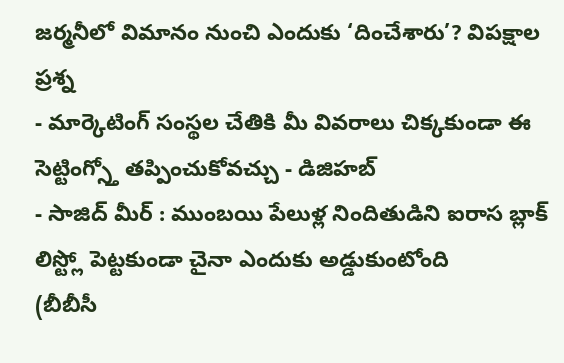జర్మనీలో విమానం నుంచి ఎందుకు ‘దించేశారు’? విపక్షాల ప్రశ్న
- మార్కెటింగ్ సంస్థల చేతికి మీ వివరాలు చిక్కకుండా ఈ సెట్టింగ్స్తో తప్పించుకోవచ్చు - డిజిహబ్
- సాజిద్ మీర్ : ముంబయి పేలుళ్ల నిందితుడిని ఐరాస బ్లాక్ లిస్ట్లో పెట్టకుండా చైనా ఎందుకు అడ్డుకుంటోంది
(బీబీసీ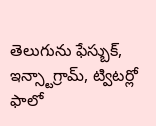తెలుగును ఫేస్బుక్, ఇన్స్టాగ్రామ్, ట్విటర్లో ఫాలో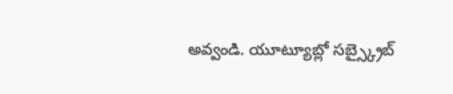అవ్వండి. యూట్యూబ్లో సబ్స్క్రైబ్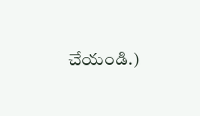చేయండి.)